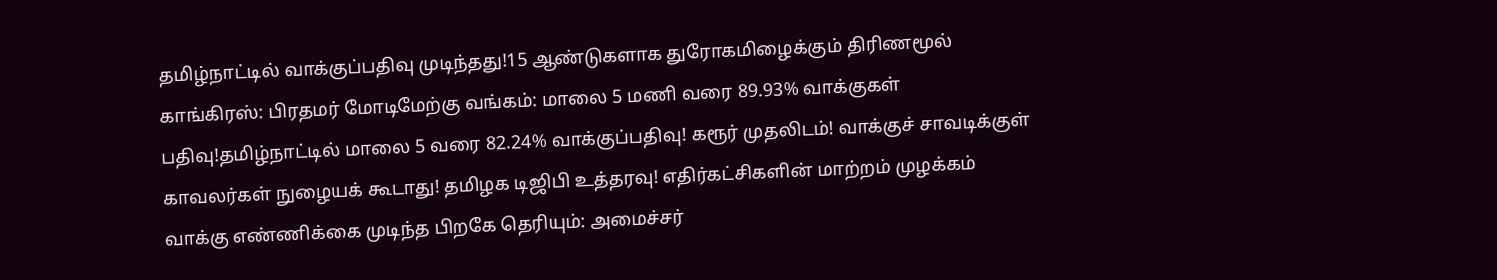தமிழ்நாட்டில் வாக்குப்பதிவு முடிந்தது!15 ஆண்டுகளாக துரோகமிழைக்கும் திரிணமூல் காங்கிரஸ்: பிரதமர் மோடிமேற்கு வங்கம்: மாலை 5 மணி வரை 89.93% வாக்குகள் பதிவு!தமிழ்நாட்டில் மாலை 5 வரை 82.24% வாக்குப்பதிவு! கரூர் முதலிடம்! வாக்குச் சாவடிக்குள் காவலர்கள் நுழையக் கூடாது! தமிழக டிஜிபி உத்தரவு! எதிர்கட்சிகளின் மாற்றம் முழக்கம் வாக்கு எண்ணிக்கை முடிந்த பிறகே தெரியும்: அமைச்சர்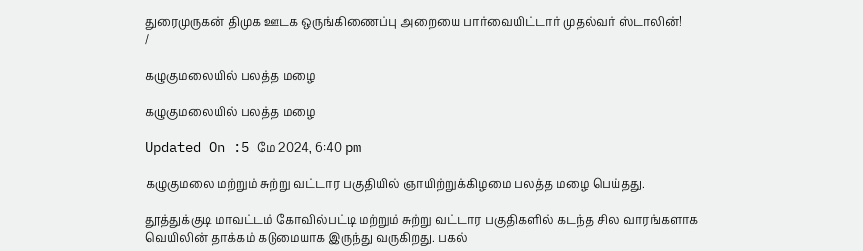துரைமுருகன் திமுக ஊடக ஒருங்கிணைப்பு அறையை பார்வையிட்டார் முதல்வர் ஸ்டாலின்!
/

கழுகுமலையில் பலத்த மழை

கழுகுமலையில் பலத்த மழை

Updated On :5 மே 2024, 6:40 pm

கழுகுமலை மற்றும் சுற்று வட்டார பகுதியில் ஞாயிற்றுக்கிழமை பலத்த மழை பெய்தது.

தூத்துக்குடி மாவட்டம் கோவில்பட்டி மற்றும் சுற்று வட்டார பகுதிகளில் கடந்த சில வாரங்களாக வெயிலின் தாக்கம் கடுமையாக இருந்து வருகிறது. பகல்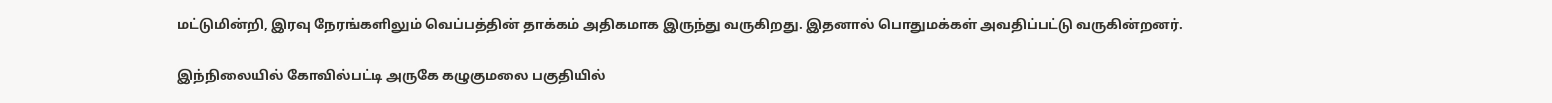மட்டுமின்றி, இரவு நேரங்களிலும் வெப்பத்தின் தாக்கம் அதிகமாக இருந்து வருகிறது. இதனால் பொதுமக்கள் அவதிப்பட்டு வருகின்றனர்.

இந்நிலையில் கோவில்பட்டி அருகே கழுகுமலை பகுதியில்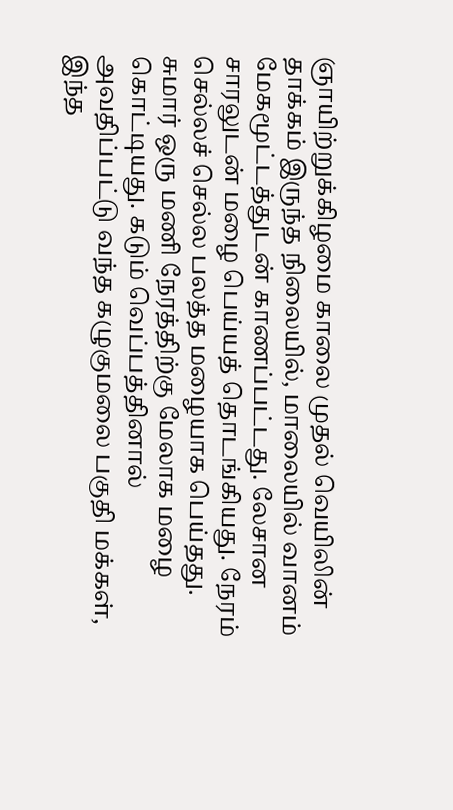ஞாயிற்றுக்கிழமை காலை முதல் வெயிலின் தாக்கம் இருந்த நிலையில், மாலையில் வானம் மேகமூட்டத்துடன் காணப்பட்டது. லேசான சாரலுடன் மழை பெய்யத் தொடங்கியது. நேரம் செல்லச் செல்ல பலத்த மழையாக பெய்தது. சுமார் ஒரு மணி நேரத்திற்கு மேலாக மழை கொட்டியது. கடும் வெப்பத்தினால் அவதிப்பட்டு வந்த கழுகுமலை பகுதி மக்கள், இந்த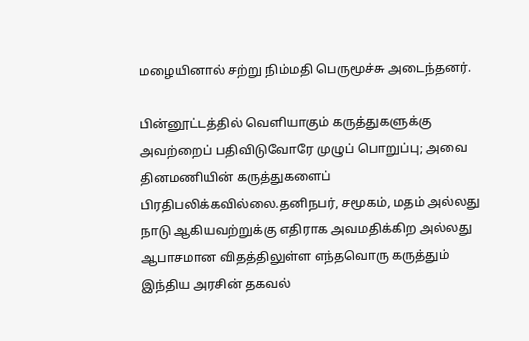மழையினால் சற்று நிம்மதி பெருமூச்சு அடைந்தனர்.

பின்னூட்டத்தில் வெளியாகும் கருத்துகளுக்கு அவற்றைப் பதிவிடுவோரே முழுப் பொறுப்பு; அவை தினமணியின் கருத்துகளைப் பிரதிபலிக்கவில்லை.தனிநபர், சமூகம், மதம் அல்லது நாடு ஆகியவற்றுக்கு எதிராக அவமதிக்கிற அல்லது ஆபாசமான விதத்திலுள்ள எந்தவொரு கருத்தும் இந்திய அரசின் தகவல்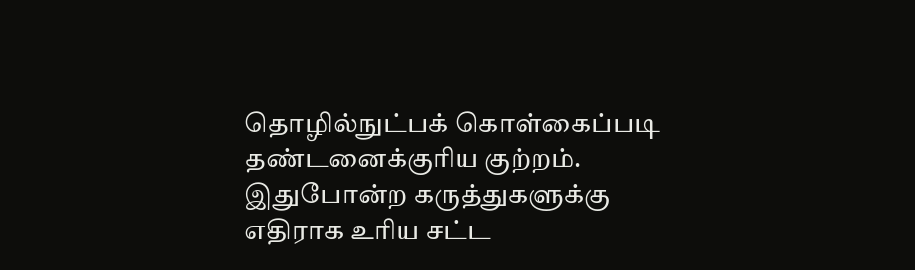தொழில்நுட்பக் கொள்கைப்படி தண்டனைக்குரிய குற்றம். இதுபோன்ற கருத்துகளுக்கு எதிராக உரிய சட்ட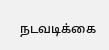நடவடிக்கை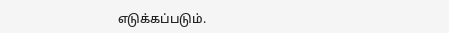எடுக்கப்படும்.